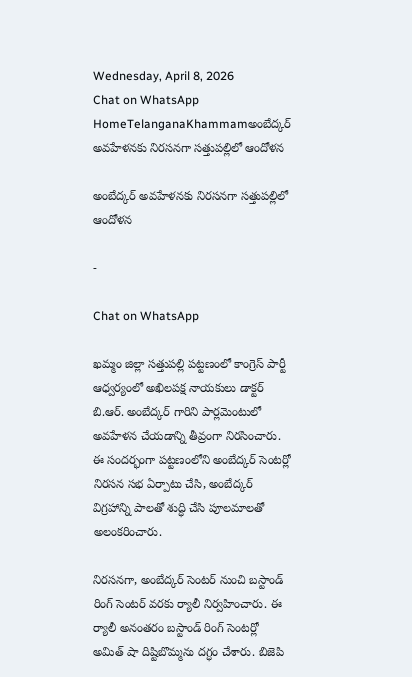Wednesday, April 8, 2026
Chat on WhatsApp
HomeTelanganaKhammamఅంబేద్కర్ అవహేళనకు నిరసనగా సత్తుపల్లిలో ఆందోళన

అంబేద్కర్ అవహేళనకు నిరసనగా సత్తుపల్లిలో ఆందోళన

-

Chat on WhatsApp

ఖమ్మం జిల్లా సత్తుపల్లి పట్టణంలో కాంగ్రెస్ పార్టీ ఆధ్వర్యంలో అఖిలపక్ష నాయకులు డాక్టర్ బి.ఆర్. అంబేద్కర్ గారిని పార్లమెంటులో అవహేళన చేయడాన్ని తీవ్రంగా నిరసించారు. ఈ సందర్భంగా పట్టణంలోని అంబేద్కర్ సెంటర్లో నిరసన సభ ఏర్పాటు చేసి, అంబేద్కర్ విగ్రహాన్ని పాలతో శుద్ధి చేసి పూలమాలతో అలంకరించారు.

నిరసనగా, అంబేద్కర్ సెంటర్ నుంచి బస్టాండ్ రింగ్ సెంటర్ వరకు ర్యాలీ నిర్వహించారు. ఈ ర్యాలీ అనంతరం బస్టాండ్ రింగ్ సెంటర్లో అమిత్ షా దిష్టిబొమ్మను దగ్ధం చేశారు. బిజెపి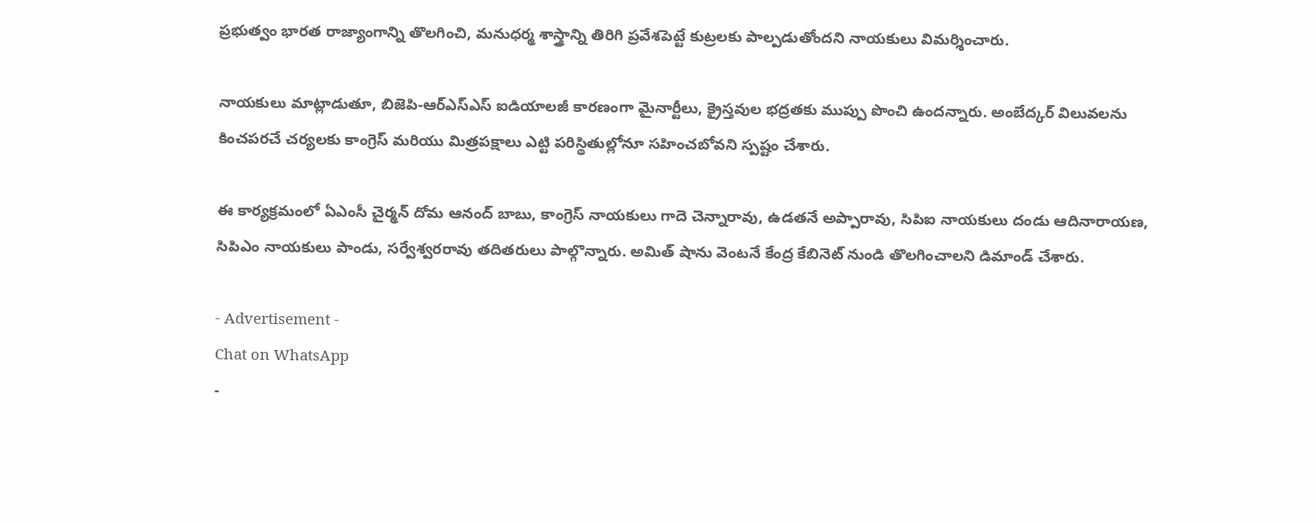ప్రభుత్వం భారత రాజ్యాంగాన్ని తొలగించి, మనుధర్మ శాస్త్రాన్ని తిరిగి ప్రవేశపెట్టే కుట్రలకు పాల్పడుతోందని నాయకులు విమర్శించారు.

నాయకులు మాట్లాడుతూ, బిజెపి-ఆర్ఎస్ఎస్ ఐడియాలజీ కారణంగా మైనార్టీలు, క్రైస్తవుల భద్రతకు ముప్పు పొంచి ఉందన్నారు. అంబేద్కర్ విలువలను కించపరచే చర్యలకు కాంగ్రెస్ మరియు మిత్రపక్షాలు ఎట్టి పరిస్థితుల్లోనూ సహించబోవని స్పష్టం చేశారు.

ఈ కార్యక్రమంలో ఏఎంసీ చైర్మన్ దోమ ఆనంద్ బాబు, కాంగ్రెస్ నాయకులు గాదె చెన్నారావు, ఉడతనే అప్పారావు, సిపిఐ నాయకులు దండు ఆదినారాయణ, సిపిఎం నాయకులు పాండు, సర్వేశ్వరరావు తదితరులు పాల్గొన్నారు. అమిత్ షాను వెంటనే కేంద్ర కేబినెట్ నుండి తొలగించాలని డిమాండ్ చేశారు.

- Advertisement -
Chat on WhatsApp
-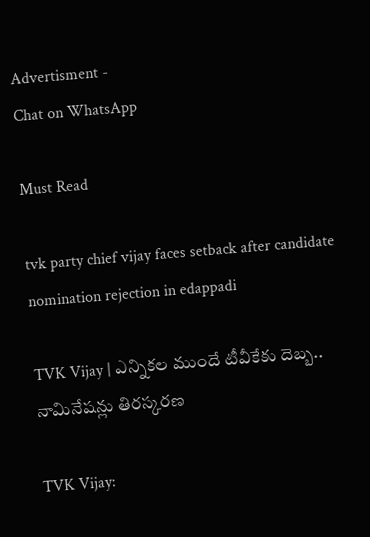Advertisment -
Chat on WhatsApp

Must Read

tvk party chief vijay faces setback after candidate nomination rejection in edappadi

TVK Vijay | ఎన్నికల ముందే టీవీకేకు దెబ్బ.. నామినేషన్లు తిరస్కరణ

TVK Vijay: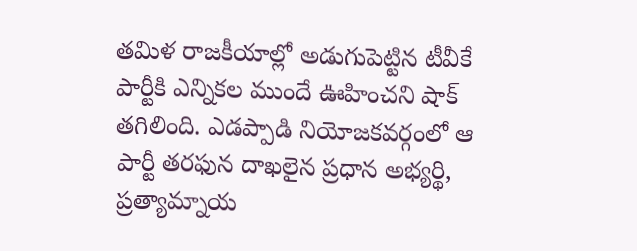తమిళ రాజకీయాల్లో అడుగుపెట్టిన టీవీకే పార్టీకి ఎన్నికల ముందే ఊహించని షాక్ తగిలింది. ఎడప్పాడి నియోజకవర్గంలో ఆ పార్టీ తరఫున దాఖలైన ప్రధాన అభ్యర్థి, ప్రత్యామ్నాయ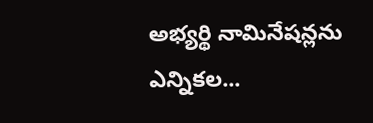అభ్యర్థి నామినేషన్లను ఎన్నికల...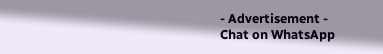- Advertisement -
Chat on WhatsApp